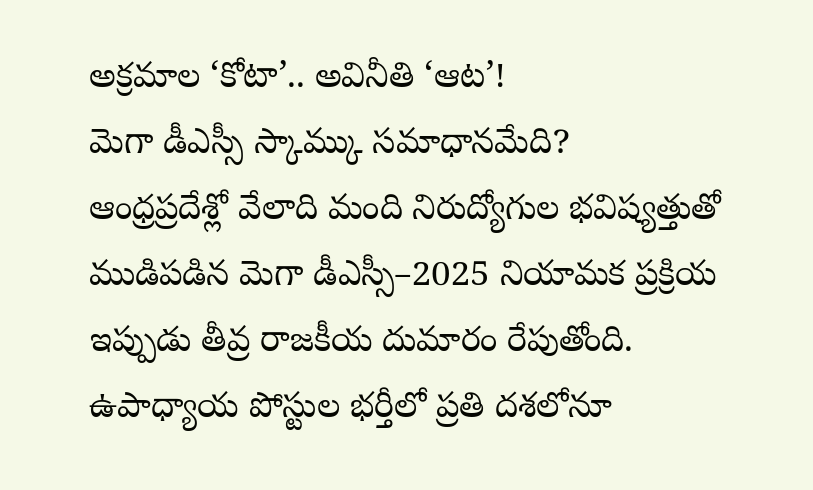అక్రమాల ‘కోటా’.. అవినీతి ‘ఆట’!
మెగా డీఎస్సీ స్కామ్కు సమాధానమేది?
ఆంధ్రప్రదేశ్లో వేలాది మంది నిరుద్యోగుల భవిష్యత్తుతో ముడిపడిన మెగా డీఎస్సీ–2025 నియామక ప్రక్రియ ఇప్పుడు తీవ్ర రాజకీయ దుమారం రేపుతోంది. ఉపాధ్యాయ పోస్టుల భర్తీలో ప్రతి దశలోనూ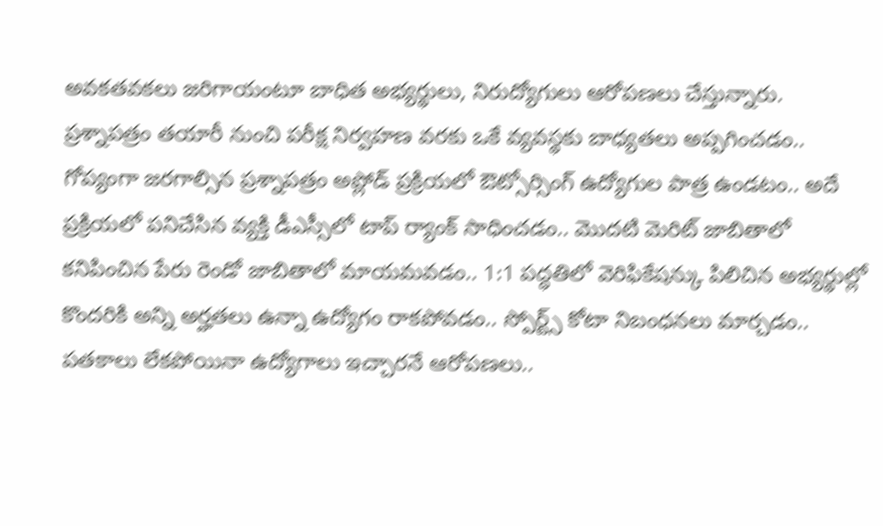అవకతవకలు జరిగాయంటూ బాధిత అభ్యర్థులు, నిరుద్యోగులు ఆరోపణలు చేస్తున్నారు.
ప్రశ్నాపత్రం తయారీ నుంచి పరీక్ష నిర్వహణ వరకు ఒకే వ్యవస్థకు బాధ్యతలు అప్పగించడం.. గోప్యంగా జరగాల్సిన ప్రశ్నాపత్రం అప్లోడ్ ప్రక్రియలో ఔట్సోర్సింగ్ ఉద్యోగుల పాత్ర ఉండటం.. అదే ప్రక్రియలో పనిచేసిన వ్యక్తి డీఎస్సీలో టాప్ ర్యాంక్ సాధించడం.. మొదటి మెరిట్ జాబితాలో కనిపించిన పేరు రెండో జాబితాలో మాయమవడం.. 1:1 పద్ధతిలో వెరిఫికేషన్కు పిలిచిన అభ్యర్థుల్లో కొందరికి అన్ని అర్హతలు ఉన్నా ఉద్యోగం రాకపోవడం.. స్పోర్ట్స్ కోటా నిబంధనలు మార్చడం.. పతకాలు లేకపోయినా ఉద్యోగాలు ఇచ్చారనే ఆరోపణలు..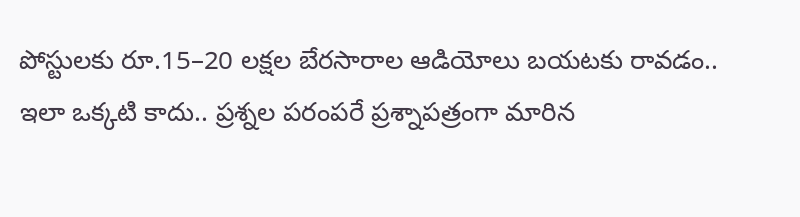పోస్టులకు రూ.15–20 లక్షల బేరసారాల ఆడియోలు బయటకు రావడం..
ఇలా ఒక్కటి కాదు.. ప్రశ్నల పరంపరే ప్రశ్నాపత్రంగా మారిన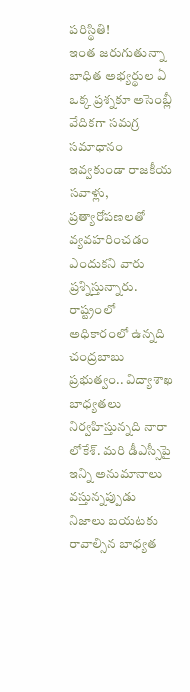పరిస్థితి!
ఇంత జరుగుతున్నా బాధిత అభ్యర్థుల ఏ ఒక్క ప్రశ్నకూ అసెంబ్లీ వేదికగా సమగ్ర సమాధానం ఇవ్వకుండా రాజకీయ సవాళ్లు, ప్రత్యారోపణలతో వ్యవహరించడం ఎందుకని వారు ప్రశ్నిస్తున్నారు. రాష్ట్రంలో అధికారంలో ఉన్నది చంద్రబాబు ప్రభుత్వం.. విద్యాశాఖ బాధ్యతలు నిర్వహిస్తున్నది నారా లోకేశ్. మరి డీఎస్సీపై ఇన్ని అనుమానాలు వస్తున్నప్పుడు నిజాలు బయటకు రావాల్సిన బాధ్యత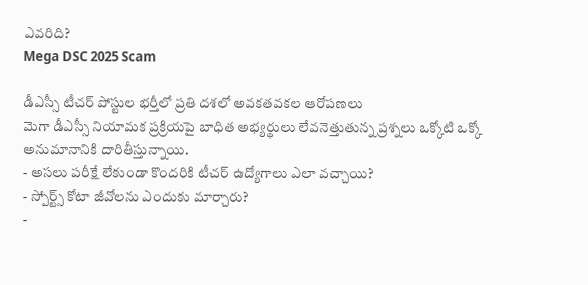ఎవరిది?
Mega DSC 2025 Scam

డీఎస్సీ టీచర్ పోస్టుల భర్తీలో ప్రతి దశలో అవకతవకల ఆరోపణలు
మెగా డీఎస్సీ నియామక ప్రక్రియపై బాధిత అభ్యర్థులు లేవనెత్తుతున్న ప్రశ్నలు ఒక్కోటి ఒక్కో అనుమానానికి దారితీస్తున్నాయి.
- అసలు పరీక్షే లేకుండా కొందరికి టీచర్ ఉద్యోగాలు ఎలా వచ్చాయి?
- స్పోర్ట్స్ కోటా జీవోలను ఎందుకు మార్చారు?
-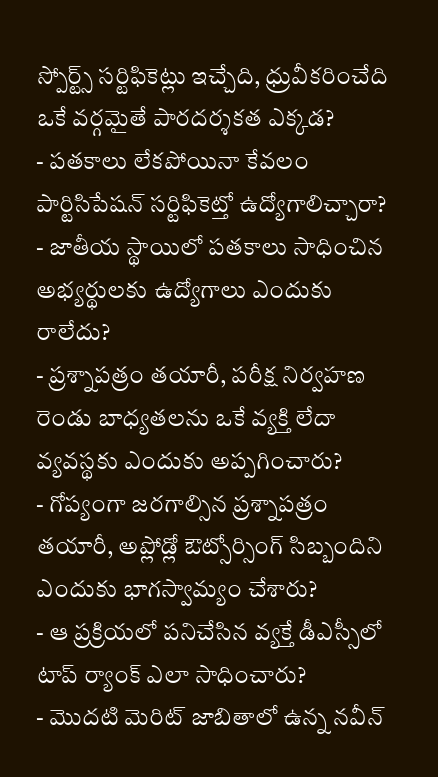స్పోర్ట్స్ సర్టిఫికెట్లు ఇచ్చేది, ధ్రువీకరించేది ఒకే వర్గమైతే పారదర్శకత ఎక్కడ?
- పతకాలు లేకపోయినా కేవలం పార్టిసిపేషన్ సర్టిఫికెట్తో ఉద్యోగాలిచ్చారా?
- జాతీయ స్థాయిలో పతకాలు సాధించిన అభ్యర్థులకు ఉద్యోగాలు ఎందుకు రాలేదు?
- ప్రశ్నాపత్రం తయారీ, పరీక్ష నిర్వహణ రెండు బాధ్యతలను ఒకే వ్యక్తి లేదా వ్యవస్థకు ఎందుకు అప్పగించారు?
- గోప్యంగా జరగాల్సిన ప్రశ్నాపత్రం తయారీ, అప్లోడ్లో ఔట్సోర్సింగ్ సిబ్బందిని ఎందుకు భాగస్వామ్యం చేశారు?
- ఆ ప్రక్రియలో పనిచేసిన వ్యక్తే డీఎస్సీలో టాప్ ర్యాంక్ ఎలా సాధించారు?
- మొదటి మెరిట్ జాబితాలో ఉన్న నవీన్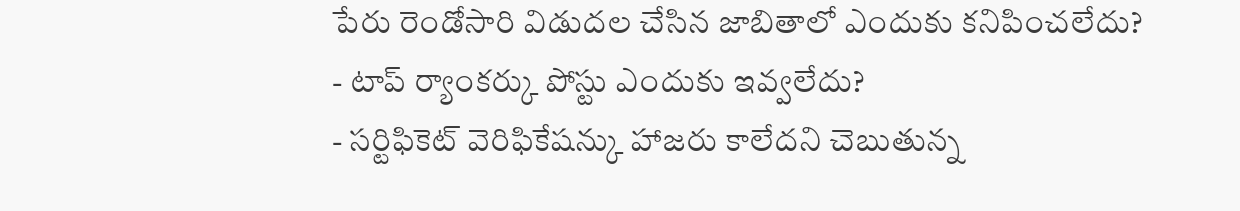పేరు రెండోసారి విడుదల చేసిన జాబితాలో ఎందుకు కనిపించలేదు?
- టాప్ ర్యాంకర్కు పోస్టు ఎందుకు ఇవ్వలేదు?
- సర్టిఫికెట్ వెరిఫికేషన్కు హాజరు కాలేదని చెబుతున్న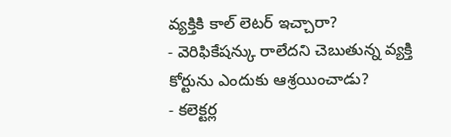వ్యక్తికి కాల్ లెటర్ ఇచ్చారా?
- వెరిఫికేషన్కు రాలేదని చెబుతున్న వ్యక్తి కోర్టును ఎందుకు ఆశ్రయించాడు?
- కలెక్టర్ల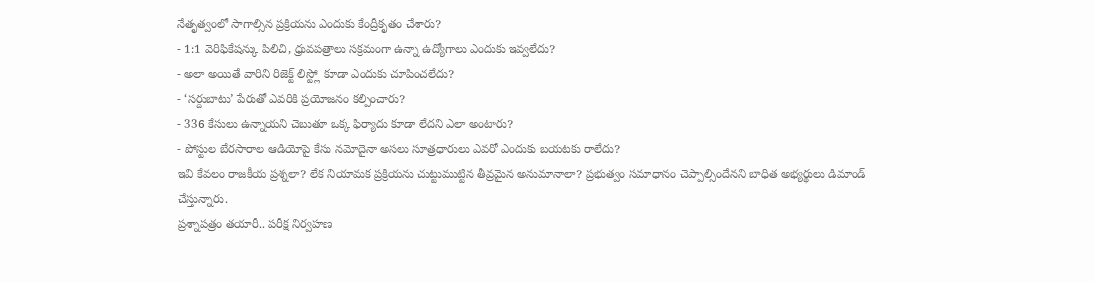నేతృత్వంలో సాగాల్సిన ప్రక్రియను ఎందుకు కేంద్రీకృతం చేశారు?
- 1:1 వెరిఫికేషన్కు పిలిచి, ధ్రువపత్రాలు సక్రమంగా ఉన్నా ఉద్యోగాలు ఎందుకు ఇవ్వలేదు?
- అలా అయితే వారిని రిజెక్ట్ లిస్ట్లో కూడా ఎందుకు చూపించలేదు?
- ‘సర్దుబాటు’ పేరుతో ఎవరికి ప్రయోజనం కల్పించారు?
- 336 కేసులు ఉన్నాయని చెబుతూ ఒక్క ఫిర్యాదు కూడా లేదని ఎలా అంటారు?
- పోస్టుల బేరసారాల ఆడియోపై కేసు నమోదైనా అసలు సూత్రధారులు ఎవరో ఎందుకు బయటకు రాలేదు?
ఇవి కేవలం రాజకీయ ప్రశ్నలా? లేక నియామక ప్రక్రియను చుట్టుముట్టిన తీవ్రమైన అనుమానాలా? ప్రభుత్వం సమాధానం చెప్పాల్సిందేనని బాధిత అభ్యర్థులు డిమాండ్ చేస్తున్నారు.
ప్రశ్నాపత్రం తయారీ.. పరీక్ష నిర్వహణ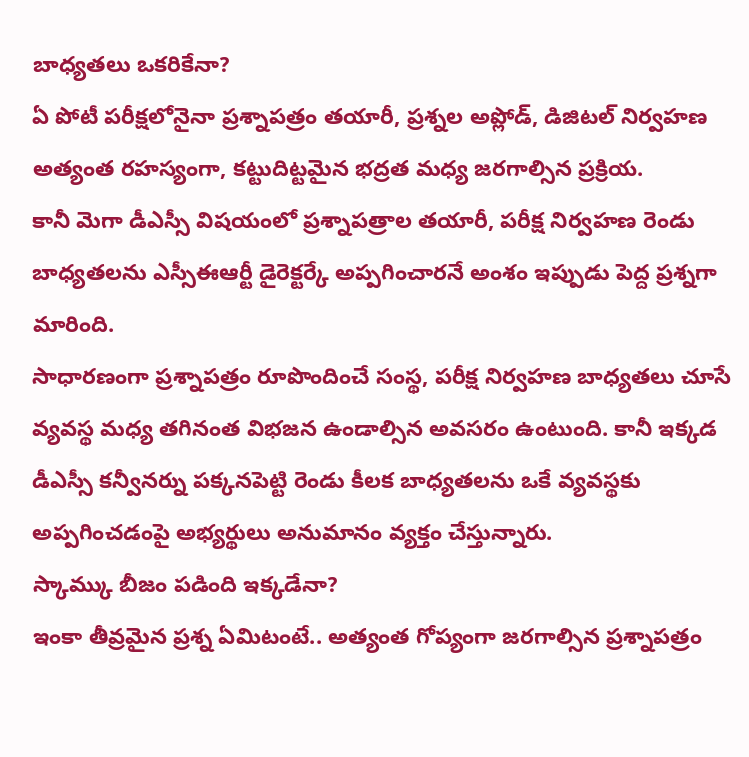బాధ్యతలు ఒకరికేనా?
ఏ పోటీ పరీక్షలోనైనా ప్రశ్నాపత్రం తయారీ, ప్రశ్నల అప్లోడ్, డిజిటల్ నిర్వహణ అత్యంత రహస్యంగా, కట్టుదిట్టమైన భద్రత మధ్య జరగాల్సిన ప్రక్రియ.
కానీ మెగా డీఎస్సీ విషయంలో ప్రశ్నాపత్రాల తయారీ, పరీక్ష నిర్వహణ రెండు బాధ్యతలను ఎస్సీఈఆర్టీ డైరెక్టర్కే అప్పగించారనే అంశం ఇప్పుడు పెద్ద ప్రశ్నగా మారింది.
సాధారణంగా ప్రశ్నాపత్రం రూపొందించే సంస్థ, పరీక్ష నిర్వహణ బాధ్యతలు చూసే వ్యవస్థ మధ్య తగినంత విభజన ఉండాల్సిన అవసరం ఉంటుంది. కానీ ఇక్కడ డీఎస్సీ కన్వీనర్ను పక్కనపెట్టి రెండు కీలక బాధ్యతలను ఒకే వ్యవస్థకు అప్పగించడంపై అభ్యర్థులు అనుమానం వ్యక్తం చేస్తున్నారు.
స్కామ్కు బీజం పడింది ఇక్కడేనా?
ఇంకా తీవ్రమైన ప్రశ్న ఏమిటంటే.. అత్యంత గోప్యంగా జరగాల్సిన ప్రశ్నాపత్రం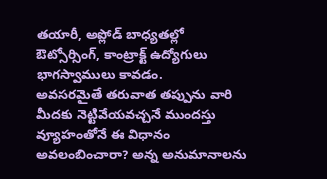తయారీ, అప్లోడ్ బాధ్యతల్లో ఔట్సోర్సింగ్, కాంట్రాక్ట్ ఉద్యోగులు భాగస్వాములు కావడం.
అవసరమైతే తరువాత తప్పును వారి మీదకు నెట్టివేయవచ్చనే ముందస్తు వ్యూహంతోనే ఈ విధానం అవలంబించారా? అన్న అనుమానాలను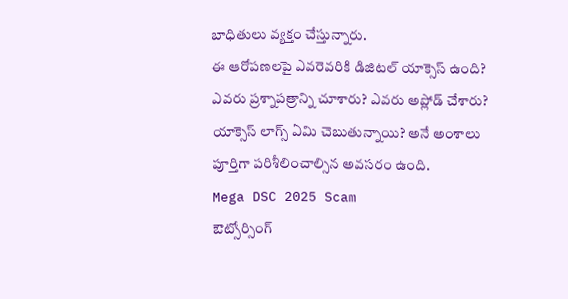బాధితులు వ్యక్తం చేస్తున్నారు.
ఈ ఆరోపణలపై ఎవరెవరికి డిజిటల్ యాక్సెస్ ఉంది? ఎవరు ప్రశ్నాపత్రాన్ని చూశారు? ఎవరు అప్లోడ్ చేశారు? యాక్సెస్ లాగ్స్ ఏమి చెబుతున్నాయి? అనే అంశాలు పూర్తిగా పరిశీలించాల్సిన అవసరం ఉంది.
Mega DSC 2025 Scam
ఔట్సోర్సింగ్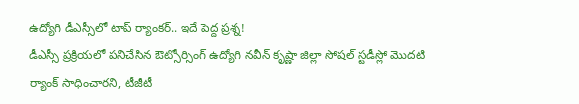ఉద్యోగి డీఎస్సీలో టాప్ ర్యాంకర్.. ఇదే పెద్ద ప్రశ్న!
డీఎస్సీ ప్రక్రియలో పనిచేసిన ఔట్సోర్సింగ్ ఉద్యోగి నవీన్ కృష్ణా జిల్లా సోషల్ స్టడీస్లో మొదటి ర్యాంక్ సాధించారని, టీజీటీ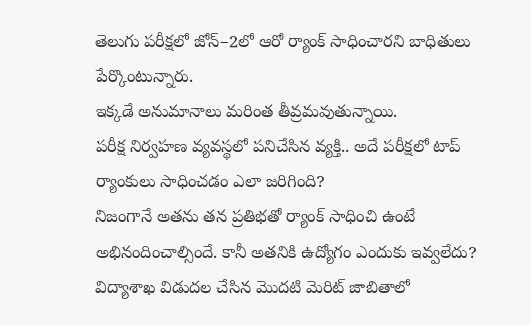తెలుగు పరీక్షలో జోన్–2లో ఆరో ర్యాంక్ సాధించారని బాధితులు పేర్కొంటున్నారు.
ఇక్కడే అనుమానాలు మరింత తీవ్రమవుతున్నాయి.
పరీక్ష నిర్వహణ వ్యవస్థలో పనిచేసిన వ్యక్తి.. అదే పరీక్షలో టాప్ ర్యాంకులు సాధించడం ఎలా జరిగింది?
నిజంగానే అతను తన ప్రతిభతో ర్యాంక్ సాధించి ఉంటే అభినందించాల్సిందే. కానీ అతనికి ఉద్యోగం ఎందుకు ఇవ్వలేదు?
విద్యాశాఖ విడుదల చేసిన మొదటి మెరిట్ జాబితాలో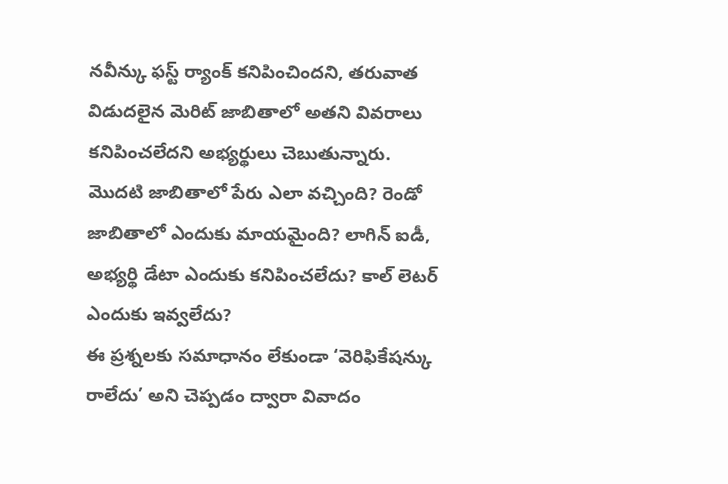నవీన్కు ఫస్ట్ ర్యాంక్ కనిపించిందని, తరువాత విడుదలైన మెరిట్ జాబితాలో అతని వివరాలు కనిపించలేదని అభ్యర్థులు చెబుతున్నారు.
మొదటి జాబితాలో పేరు ఎలా వచ్చింది? రెండో జాబితాలో ఎందుకు మాయమైంది? లాగిన్ ఐడీ, అభ్యర్థి డేటా ఎందుకు కనిపించలేదు? కాల్ లెటర్ ఎందుకు ఇవ్వలేదు?
ఈ ప్రశ్నలకు సమాధానం లేకుండా ‘వెరిఫికేషన్కు రాలేదు’ అని చెప్పడం ద్వారా వివాదం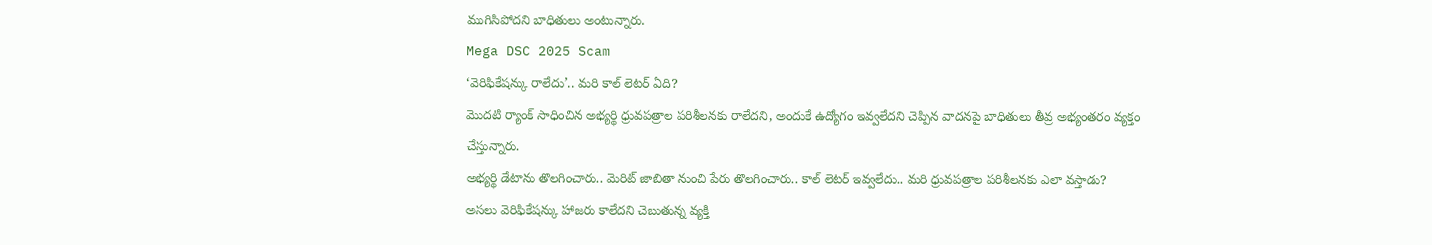ముగిసిపోదని బాధితులు అంటున్నారు.
Mega DSC 2025 Scam
‘వెరిఫికేషన్కు రాలేదు’.. మరి కాల్ లెటర్ ఏది?
మొదటి ర్యాంక్ సాధించిన అభ్యర్థి ధ్రువపత్రాల పరిశీలనకు రాలేదని, అందుకే ఉద్యోగం ఇవ్వలేదని చెప్పిన వాదనపై బాధితులు తీవ్ర అభ్యంతరం వ్యక్తం చేస్తున్నారు.
అభ్యర్థి డేటాను తొలగించారు.. మెరిట్ జాబితా నుంచి పేరు తొలగించారు.. కాల్ లెటర్ ఇవ్వలేదు.. మరి ధ్రువపత్రాల పరిశీలనకు ఎలా వస్తాడు?
అసలు వెరిఫికేషన్కు హాజరు కాలేదని చెబుతున్న వ్యక్తి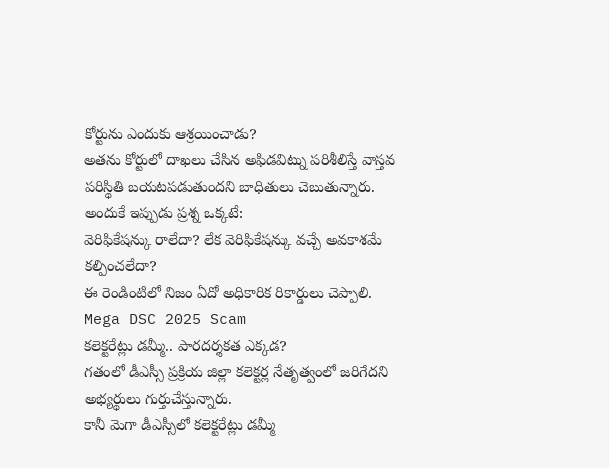కోర్టును ఎందుకు ఆశ్రయించాడు?
అతను కోర్టులో దాఖలు చేసిన అఫిడవిట్ను పరిశీలిస్తే వాస్తవ పరిస్థితి బయటపడుతుందని బాధితులు చెబుతున్నారు.
అందుకే ఇప్పుడు ప్రశ్న ఒక్కటే:
వెరిఫికేషన్కు రాలేదా? లేక వెరిఫికేషన్కు వచ్చే అవకాశమే కల్పించలేదా?
ఈ రెండింటిలో నిజం ఏదో అధికారిక రికార్డులు చెప్పాలి.
Mega DSC 2025 Scam
కలెక్టరేట్లు డమ్మీ.. పారదర్శకత ఎక్కడ?
గతంలో డీఎస్సీ ప్రక్రియ జిల్లా కలెక్టర్ల నేతృత్వంలో జరిగేదని అభ్యర్థులు గుర్తుచేస్తున్నారు.
కానీ మెగా డీఎస్సీలో కలెక్టరేట్లు డమ్మీ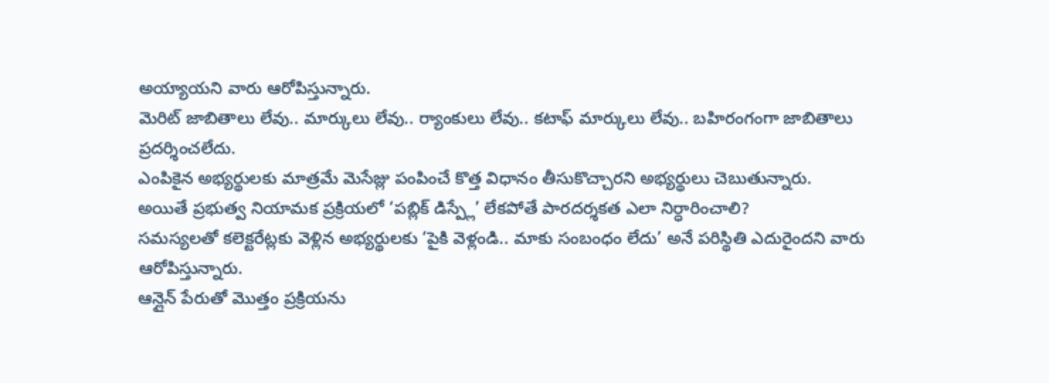అయ్యాయని వారు ఆరోపిస్తున్నారు.
మెరిట్ జాబితాలు లేవు.. మార్కులు లేవు.. ర్యాంకులు లేవు.. కటాఫ్ మార్కులు లేవు.. బహిరంగంగా జాబితాలు ప్రదర్శించలేదు.
ఎంపికైన అభ్యర్థులకు మాత్రమే మెసేజ్లు పంపించే కొత్త విధానం తీసుకొచ్చారని అభ్యర్థులు చెబుతున్నారు.
అయితే ప్రభుత్వ నియామక ప్రక్రియలో ‘పబ్లిక్ డిస్ప్లే’ లేకపోతే పారదర్శకత ఎలా నిర్ధారించాలి?
సమస్యలతో కలెక్టరేట్లకు వెళ్లిన అభ్యర్థులకు ‘పైకి వెళ్లండి.. మాకు సంబంధం లేదు’ అనే పరిస్థితి ఎదురైందని వారు ఆరోపిస్తున్నారు.
ఆన్లైన్ పేరుతో మొత్తం ప్రక్రియను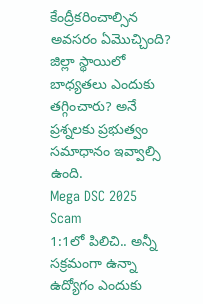కేంద్రీకరించాల్సిన అవసరం ఏమొచ్చింది? జిల్లా స్థాయిలో బాధ్యతలు ఎందుకు తగ్గించారు? అనే ప్రశ్నలకు ప్రభుత్వం సమాధానం ఇవ్వాల్సి ఉంది.
Mega DSC 2025 Scam
1:1లో పిలిచి.. అన్నీ సక్రమంగా ఉన్నా ఉద్యోగం ఎందుకు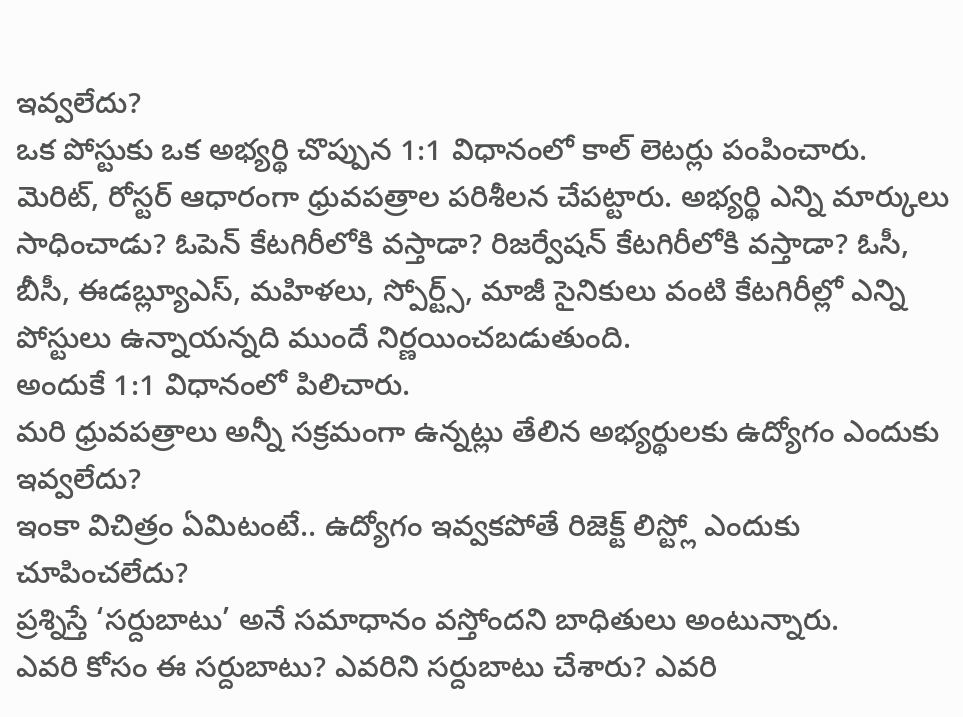ఇవ్వలేదు?
ఒక పోస్టుకు ఒక అభ్యర్థి చొప్పున 1:1 విధానంలో కాల్ లెటర్లు పంపించారు.
మెరిట్, రోస్టర్ ఆధారంగా ధ్రువపత్రాల పరిశీలన చేపట్టారు. అభ్యర్థి ఎన్ని మార్కులు సాధించాడు? ఓపెన్ కేటగిరీలోకి వస్తాడా? రిజర్వేషన్ కేటగిరీలోకి వస్తాడా? ఓసీ, బీసీ, ఈడబ్ల్యూఎస్, మహిళలు, స్పోర్ట్స్, మాజీ సైనికులు వంటి కేటగిరీల్లో ఎన్ని పోస్టులు ఉన్నాయన్నది ముందే నిర్ణయించబడుతుంది.
అందుకే 1:1 విధానంలో పిలిచారు.
మరి ధ్రువపత్రాలు అన్నీ సక్రమంగా ఉన్నట్లు తేలిన అభ్యర్థులకు ఉద్యోగం ఎందుకు ఇవ్వలేదు?
ఇంకా విచిత్రం ఏమిటంటే.. ఉద్యోగం ఇవ్వకపోతే రిజెక్ట్ లిస్ట్లో ఎందుకు చూపించలేదు?
ప్రశ్నిస్తే ‘సర్దుబాటు’ అనే సమాధానం వస్తోందని బాధితులు అంటున్నారు.
ఎవరి కోసం ఈ సర్దుబాటు? ఎవరిని సర్దుబాటు చేశారు? ఎవరి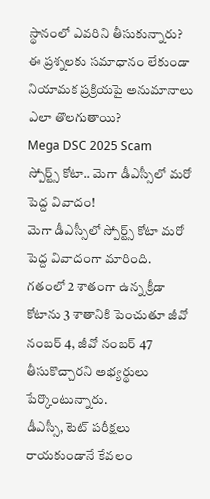స్థానంలో ఎవరిని తీసుకున్నారు?
ఈ ప్రశ్నలకు సమాధానం లేకుండా నియామక ప్రక్రియపై అనుమానాలు ఎలా తొలగుతాయి?
Mega DSC 2025 Scam
స్పోర్ట్స్ కోటా.. మెగా డీఎస్సీలో మరో పెద్ద వివాదం!
మెగా డీఎస్సీలో స్పోర్ట్స్ కోటా మరో పెద్ద వివాదంగా మారింది.
గతంలో 2 శాతంగా ఉన్న క్రీడా కోటాను 3 శాతానికి పెంచుతూ జీవో నంబర్ 4, జీవో నంబర్ 47 తీసుకొచ్చారని అభ్యర్థులు పేర్కొంటున్నారు.
డీఎస్సీ, టెట్ పరీక్షలు రాయకుండానే కేవలం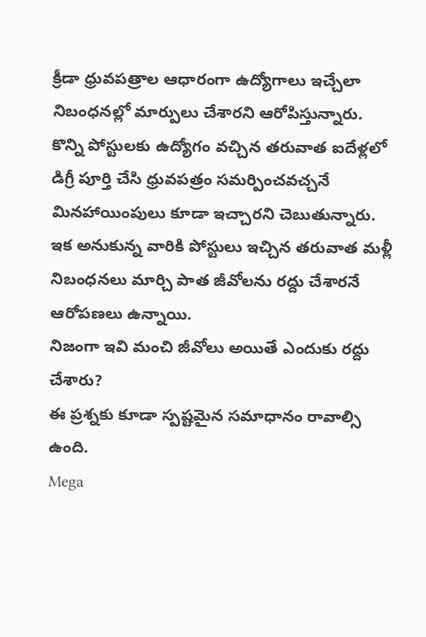క్రీడా ధ్రువపత్రాల ఆధారంగా ఉద్యోగాలు ఇచ్చేలా నిబంధనల్లో మార్పులు చేశారని ఆరోపిస్తున్నారు.
కొన్ని పోస్టులకు ఉద్యోగం వచ్చిన తరువాత ఐదేళ్లలో డిగ్రీ పూర్తి చేసి ధ్రువపత్రం సమర్పించవచ్చనే మినహాయింపులు కూడా ఇచ్చారని చెబుతున్నారు.
ఇక అనుకున్న వారికి పోస్టులు ఇచ్చిన తరువాత మళ్లీ నిబంధనలు మార్చి పాత జీవోలను రద్దు చేశారనే ఆరోపణలు ఉన్నాయి.
నిజంగా ఇవి మంచి జీవోలు అయితే ఎందుకు రద్దు చేశారు?
ఈ ప్రశ్నకు కూడా స్పష్టమైన సమాధానం రావాల్సి ఉంది.
Mega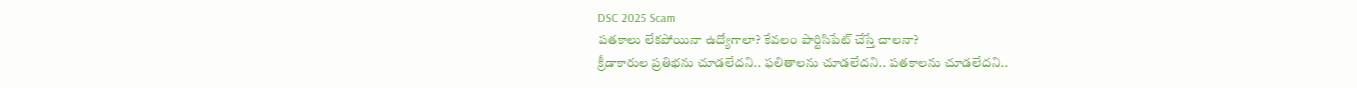DSC 2025 Scam
పతకాలు లేకపోయినా ఉద్యోగాలా? కేవలం పార్టిసిపేట్ చేస్తే చాలనా?
క్రీడాకారుల ప్రతిభను చూడలేదని.. ఫలితాలను చూడలేదని.. పతకాలను చూడలేదని..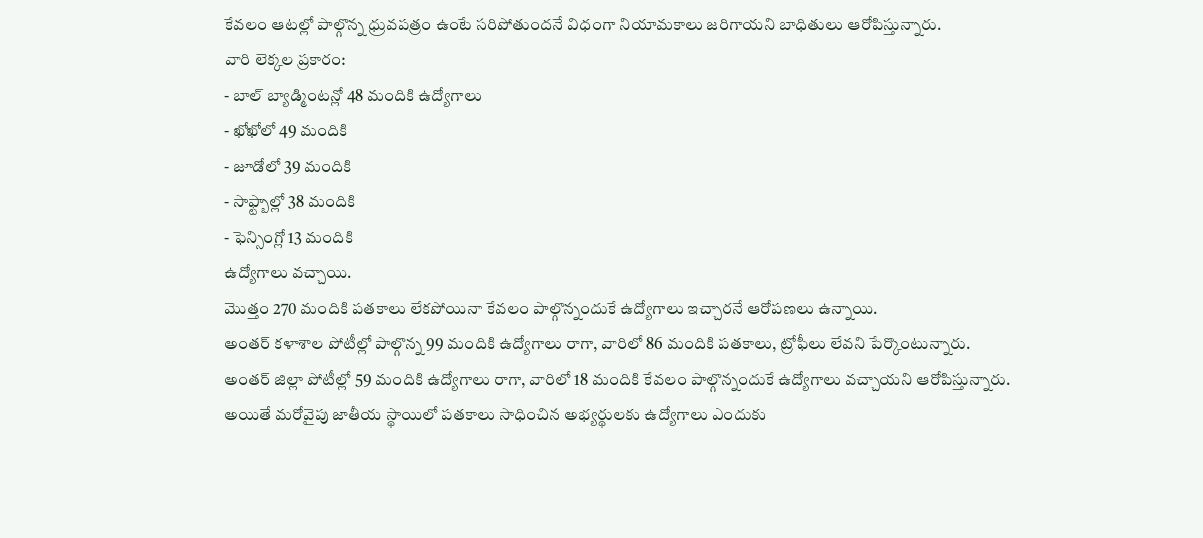కేవలం ఆటల్లో పాల్గొన్న ధ్రువపత్రం ఉంటే సరిపోతుందనే విధంగా నియామకాలు జరిగాయని బాధితులు ఆరోపిస్తున్నారు.
వారి లెక్కల ప్రకారం:
- బాల్ బ్యాడ్మింటన్లో 48 మందికి ఉద్యోగాలు
- ఖోఖోలో 49 మందికి
- జూడోలో 39 మందికి
- సాఫ్ట్బాల్లో 38 మందికి
- ఫెన్సింగ్లో 13 మందికి
ఉద్యోగాలు వచ్చాయి.
మొత్తం 270 మందికి పతకాలు లేకపోయినా కేవలం పాల్గొన్నందుకే ఉద్యోగాలు ఇచ్చారనే ఆరోపణలు ఉన్నాయి.
అంతర్ కళాశాల పోటీల్లో పాల్గొన్న 99 మందికి ఉద్యోగాలు రాగా, వారిలో 86 మందికి పతకాలు, ట్రోఫీలు లేవని పేర్కొంటున్నారు.
అంతర్ జిల్లా పోటీల్లో 59 మందికి ఉద్యోగాలు రాగా, వారిలో 18 మందికి కేవలం పాల్గొన్నందుకే ఉద్యోగాలు వచ్చాయని ఆరోపిస్తున్నారు.
అయితే మరోవైపు జాతీయ స్థాయిలో పతకాలు సాధించిన అభ్యర్థులకు ఉద్యోగాలు ఎందుకు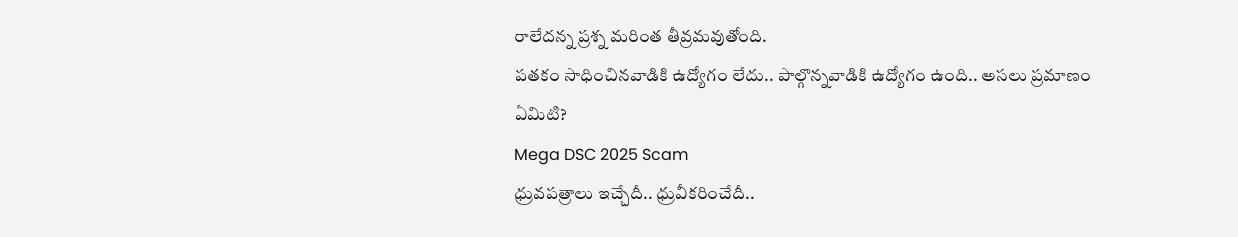రాలేదన్న ప్రశ్న మరింత తీవ్రమవుతోంది.
పతకం సాధించినవాడికి ఉద్యోగం లేదు.. పాల్గొన్నవాడికి ఉద్యోగం ఉంది.. అసలు ప్రమాణం ఏమిటి?
Mega DSC 2025 Scam
ధ్రువపత్రాలు ఇచ్చేదీ.. ధ్రువీకరించేదీ..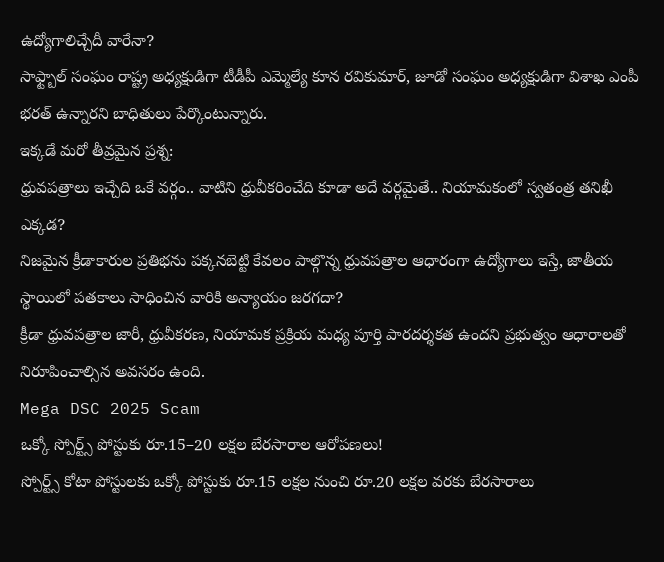ఉద్యోగాలిచ్చేదీ వారేనా?
సాఫ్ట్బాల్ సంఘం రాష్ట్ర అధ్యక్షుడిగా టీడీపీ ఎమ్మెల్యే కూన రవికుమార్, జూడో సంఘం అధ్యక్షుడిగా విశాఖ ఎంపీ భరత్ ఉన్నారని బాధితులు పేర్కొంటున్నారు.
ఇక్కడే మరో తీవ్రమైన ప్రశ్న:
ధ్రువపత్రాలు ఇచ్చేది ఒకే వర్గం.. వాటిని ధ్రువీకరించేది కూడా అదే వర్గమైతే.. నియామకంలో స్వతంత్ర తనిఖీ ఎక్కడ?
నిజమైన క్రీడాకారుల ప్రతిభను పక్కనబెట్టి కేవలం పాల్గొన్న ధ్రువపత్రాల ఆధారంగా ఉద్యోగాలు ఇస్తే, జాతీయ స్థాయిలో పతకాలు సాధించిన వారికి అన్యాయం జరగదా?
క్రీడా ధ్రువపత్రాల జారీ, ధ్రువీకరణ, నియామక ప్రక్రియ మధ్య పూర్తి పారదర్శకత ఉందని ప్రభుత్వం ఆధారాలతో నిరూపించాల్సిన అవసరం ఉంది.
Mega DSC 2025 Scam
ఒక్కో స్పోర్ట్స్ పోస్టుకు రూ.15–20 లక్షల బేరసారాల ఆరోపణలు!
స్పోర్ట్స్ కోటా పోస్టులకు ఒక్కో పోస్టుకు రూ.15 లక్షల నుంచి రూ.20 లక్షల వరకు బేరసారాలు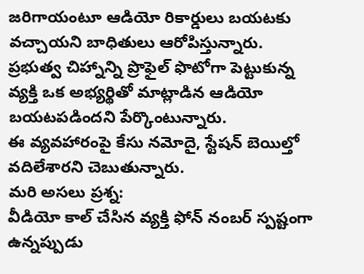జరిగాయంటూ ఆడియో రికార్డులు బయటకు వచ్చాయని బాధితులు ఆరోపిస్తున్నారు.
ప్రభుత్వ చిహ్నాన్ని ప్రొఫైల్ ఫొటోగా పెట్టుకున్న వ్యక్తి ఒక అభ్యర్థితో మాట్లాడిన ఆడియో బయటపడిందని పేర్కొంటున్నారు.
ఈ వ్యవహారంపై కేసు నమోదై, స్టేషన్ బెయిల్తో వదిలేశారని చెబుతున్నారు.
మరి అసలు ప్రశ్న:
వీడియో కాల్ చేసిన వ్యక్తి ఫోన్ నంబర్ స్పష్టంగా ఉన్నప్పుడు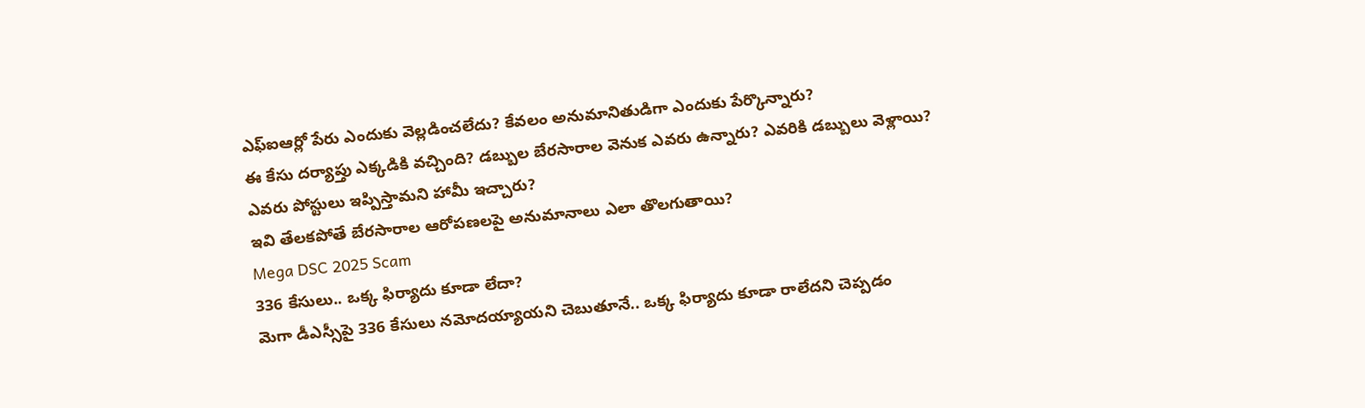ఎఫ్ఐఆర్లో పేరు ఎందుకు వెల్లడించలేదు? కేవలం అనుమానితుడిగా ఎందుకు పేర్కొన్నారు?
ఈ కేసు దర్యాప్తు ఎక్కడికి వచ్చింది? డబ్బుల బేరసారాల వెనుక ఎవరు ఉన్నారు? ఎవరికి డబ్బులు వెళ్లాయి? ఎవరు పోస్టులు ఇప్పిస్తామని హామీ ఇచ్చారు?
ఇవి తేలకపోతే బేరసారాల ఆరోపణలపై అనుమానాలు ఎలా తొలగుతాయి?
Mega DSC 2025 Scam
336 కేసులు.. ఒక్క ఫిర్యాదు కూడా లేదా?
మెగా డీఎస్సీపై 336 కేసులు నమోదయ్యాయని చెబుతూనే.. ఒక్క ఫిర్యాదు కూడా రాలేదని చెప్పడం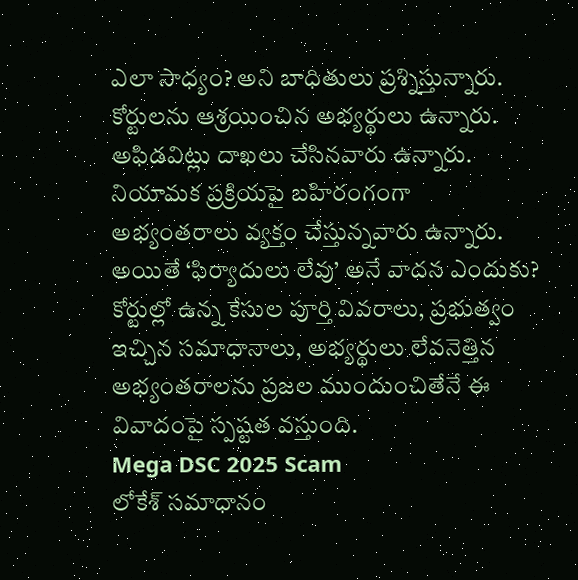ఎలా సాధ్యం? అని బాధితులు ప్రశ్నిస్తున్నారు.
కోర్టులను ఆశ్రయించిన అభ్యర్థులు ఉన్నారు. అఫిడవిట్లు దాఖలు చేసినవారు ఉన్నారు. నియామక ప్రక్రియపై బహిరంగంగా అభ్యంతరాలు వ్యక్తం చేస్తున్నవారు ఉన్నారు.
అయితే ‘ఫిర్యాదులు లేవు’ అనే వాదన ఎందుకు?
కోర్టుల్లో ఉన్న కేసుల పూర్తి వివరాలు, ప్రభుత్వం ఇచ్చిన సమాధానాలు, అభ్యర్థులు లేవనెత్తిన అభ్యంతరాలను ప్రజల ముందుంచితేనే ఈ వివాదంపై స్పష్టత వస్తుంది.
Mega DSC 2025 Scam
లోకేశ్ సమాధానం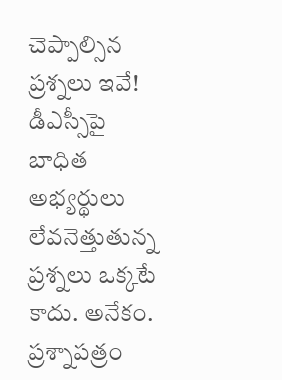చెప్పాల్సిన ప్రశ్నలు ఇవే!
డీఎస్సీపై బాధిత అభ్యర్థులు లేవనెత్తుతున్న ప్రశ్నలు ఒక్కటే కాదు. అనేకం.
ప్రశ్నాపత్రం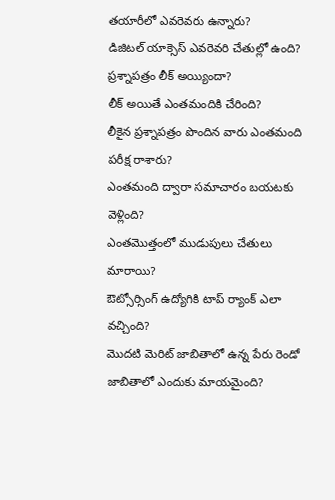తయారీలో ఎవరెవరు ఉన్నారు?
డిజిటల్ యాక్సెస్ ఎవరెవరి చేతుల్లో ఉంది?
ప్రశ్నాపత్రం లీక్ అయ్యిందా?
లీక్ అయితే ఎంతమందికి చేరింది?
లీకైన ప్రశ్నాపత్రం పొందిన వారు ఎంతమంది పరీక్ష రాశారు?
ఎంతమంది ద్వారా సమాచారం బయటకు వెళ్లింది?
ఎంతమొత్తంలో ముడుపులు చేతులు మారాయి?
ఔట్సోర్సింగ్ ఉద్యోగికి టాప్ ర్యాంక్ ఎలా వచ్చింది?
మొదటి మెరిట్ జాబితాలో ఉన్న పేరు రెండో జాబితాలో ఎందుకు మాయమైంది?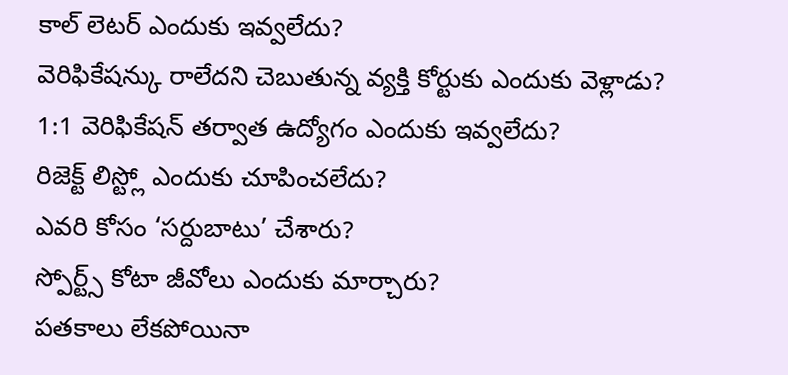కాల్ లెటర్ ఎందుకు ఇవ్వలేదు?
వెరిఫికేషన్కు రాలేదని చెబుతున్న వ్యక్తి కోర్టుకు ఎందుకు వెళ్లాడు?
1:1 వెరిఫికేషన్ తర్వాత ఉద్యోగం ఎందుకు ఇవ్వలేదు?
రిజెక్ట్ లిస్ట్లో ఎందుకు చూపించలేదు?
ఎవరి కోసం ‘సర్దుబాటు’ చేశారు?
స్పోర్ట్స్ కోటా జీవోలు ఎందుకు మార్చారు?
పతకాలు లేకపోయినా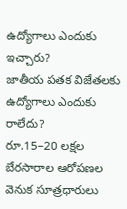ఉద్యోగాలు ఎందుకు ఇచ్చారు?
జాతీయ పతక విజేతలకు ఉద్యోగాలు ఎందుకు రాలేదు?
రూ.15–20 లక్షల బేరసారాల ఆరోపణల వెనుక సూత్రధారులు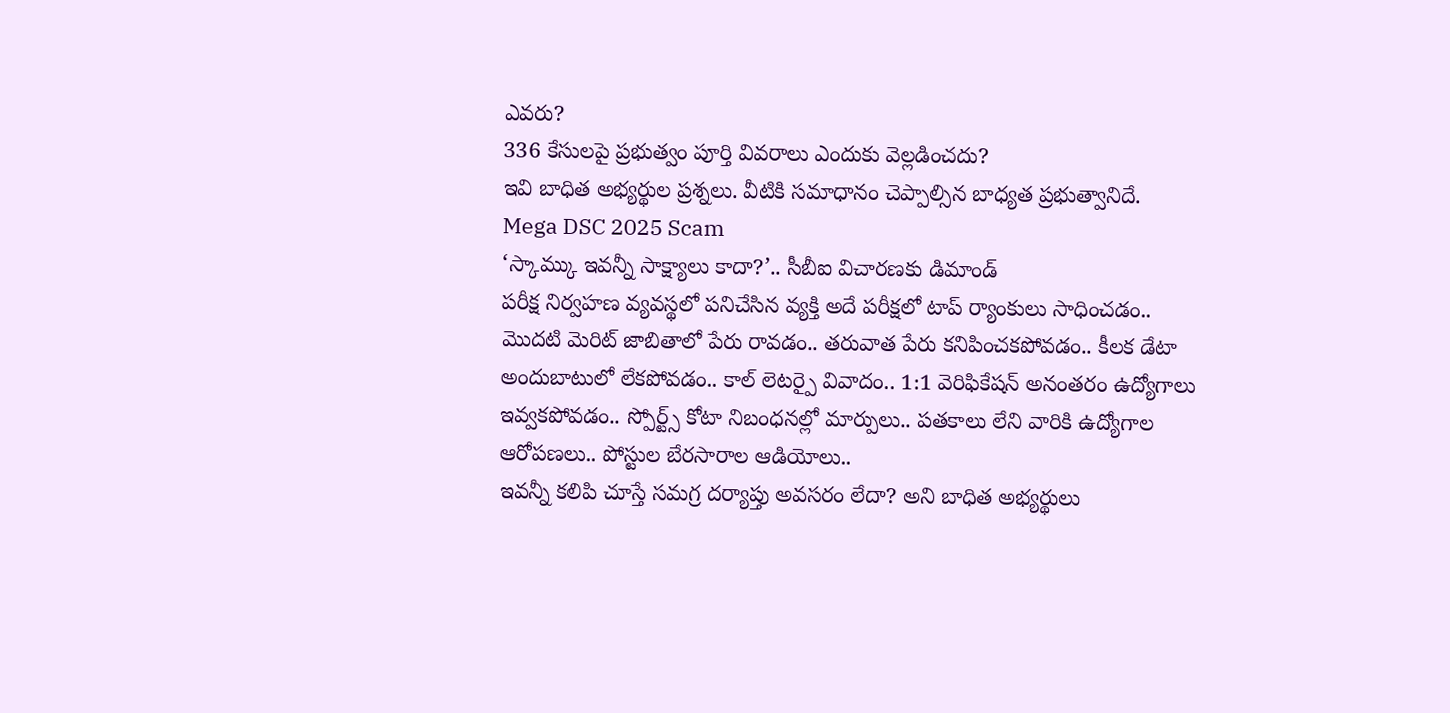ఎవరు?
336 కేసులపై ప్రభుత్వం పూర్తి వివరాలు ఎందుకు వెల్లడించదు?
ఇవి బాధిత అభ్యర్థుల ప్రశ్నలు. వీటికి సమాధానం చెప్పాల్సిన బాధ్యత ప్రభుత్వానిదే.
Mega DSC 2025 Scam
‘స్కామ్కు ఇవన్నీ సాక్ష్యాలు కాదా?’.. సీబీఐ విచారణకు డిమాండ్
పరీక్ష నిర్వహణ వ్యవస్థలో పనిచేసిన వ్యక్తి అదే పరీక్షలో టాప్ ర్యాంకులు సాధించడం.. మొదటి మెరిట్ జాబితాలో పేరు రావడం.. తరువాత పేరు కనిపించకపోవడం.. కీలక డేటా అందుబాటులో లేకపోవడం.. కాల్ లెటర్పై వివాదం.. 1:1 వెరిఫికేషన్ అనంతరం ఉద్యోగాలు ఇవ్వకపోవడం.. స్పోర్ట్స్ కోటా నిబంధనల్లో మార్పులు.. పతకాలు లేని వారికి ఉద్యోగాల ఆరోపణలు.. పోస్టుల బేరసారాల ఆడియోలు..
ఇవన్నీ కలిపి చూస్తే సమగ్ర దర్యాప్తు అవసరం లేదా? అని బాధిత అభ్యర్థులు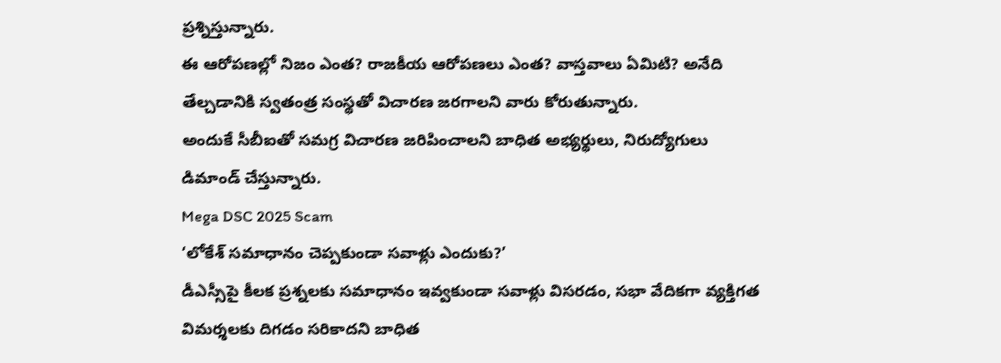ప్రశ్నిస్తున్నారు.
ఈ ఆరోపణల్లో నిజం ఎంత? రాజకీయ ఆరోపణలు ఎంత? వాస్తవాలు ఏమిటి? అనేది తేల్చడానికి స్వతంత్ర సంస్థతో విచారణ జరగాలని వారు కోరుతున్నారు.
అందుకే సీబీఐతో సమగ్ర విచారణ జరిపించాలని బాధిత అభ్యర్థులు, నిరుద్యోగులు డిమాండ్ చేస్తున్నారు.
Mega DSC 2025 Scam
‘లోకేశ్ సమాధానం చెప్పకుండా సవాళ్లు ఎందుకు?’
డీఎస్సీపై కీలక ప్రశ్నలకు సమాధానం ఇవ్వకుండా సవాళ్లు విసరడం, సభా వేదికగా వ్యక్తిగత విమర్శలకు దిగడం సరికాదని బాధిత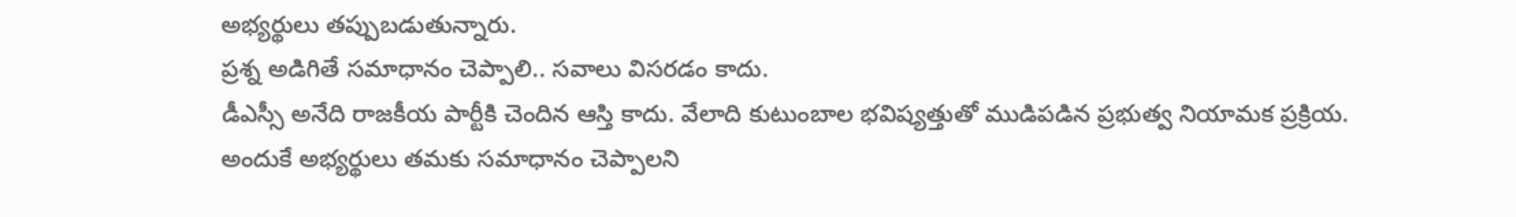అభ్యర్థులు తప్పుబడుతున్నారు.
ప్రశ్న అడిగితే సమాధానం చెప్పాలి.. సవాలు విసరడం కాదు.
డీఎస్సీ అనేది రాజకీయ పార్టీకి చెందిన ఆస్తి కాదు. వేలాది కుటుంబాల భవిష్యత్తుతో ముడిపడిన ప్రభుత్వ నియామక ప్రక్రియ.
అందుకే అభ్యర్థులు తమకు సమాధానం చెప్పాలని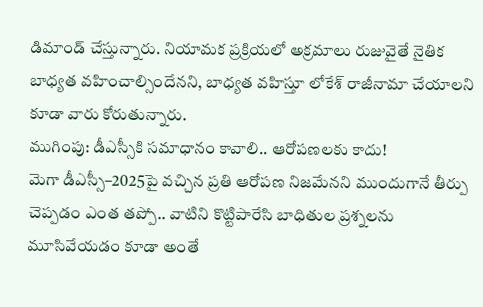డిమాండ్ చేస్తున్నారు. నియామక ప్రక్రియలో అక్రమాలు రుజువైతే నైతిక బాధ్యత వహించాల్సిందేనని, బాధ్యత వహిస్తూ లోకేశ్ రాజీనామా చేయాలని కూడా వారు కోరుతున్నారు.
ముగింపు: డీఎస్సీకి సమాధానం కావాలి.. ఆరోపణలకు కాదు!
మెగా డీఎస్సీ–2025పై వచ్చిన ప్రతి ఆరోపణ నిజమేనని ముందుగానే తీర్పు చెప్పడం ఎంత తప్పో.. వాటిని కొట్టిపారేసి బాధితుల ప్రశ్నలను మూసివేయడం కూడా అంతే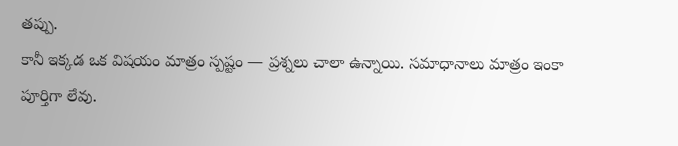తప్పు.
కానీ ఇక్కడ ఒక విషయం మాత్రం స్పష్టం — ప్రశ్నలు చాలా ఉన్నాయి. సమాధానాలు మాత్రం ఇంకా పూర్తిగా లేవు.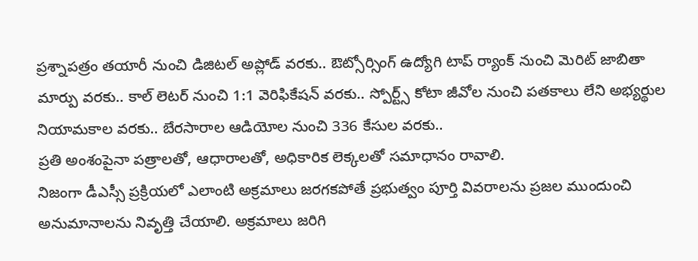ప్రశ్నాపత్రం తయారీ నుంచి డిజిటల్ అప్లోడ్ వరకు.. ఔట్సోర్సింగ్ ఉద్యోగి టాప్ ర్యాంక్ నుంచి మెరిట్ జాబితా మార్పు వరకు.. కాల్ లెటర్ నుంచి 1:1 వెరిఫికేషన్ వరకు.. స్పోర్ట్స్ కోటా జీవోల నుంచి పతకాలు లేని అభ్యర్థుల నియామకాల వరకు.. బేరసారాల ఆడియోల నుంచి 336 కేసుల వరకు..
ప్రతి అంశంపైనా పత్రాలతో, ఆధారాలతో, అధికారిక లెక్కలతో సమాధానం రావాలి.
నిజంగా డీఎస్సీ ప్రక్రియలో ఎలాంటి అక్రమాలు జరగకపోతే ప్రభుత్వం పూర్తి వివరాలను ప్రజల ముందుంచి అనుమానాలను నివృత్తి చేయాలి. అక్రమాలు జరిగి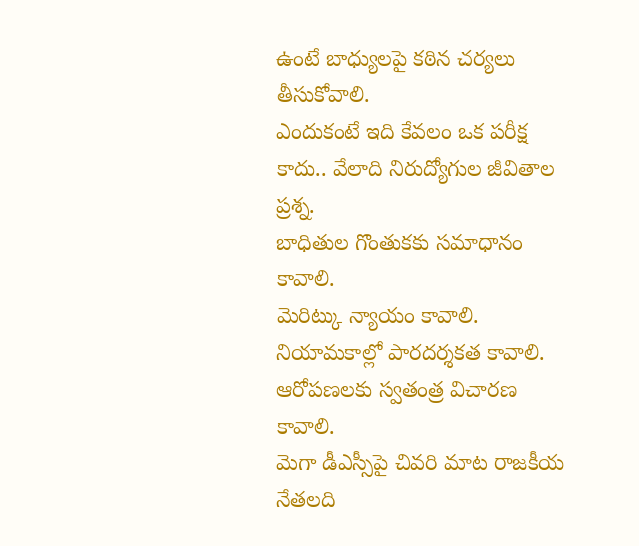ఉంటే బాధ్యులపై కఠిన చర్యలు తీసుకోవాలి.
ఎందుకంటే ఇది కేవలం ఒక పరీక్ష కాదు.. వేలాది నిరుద్యోగుల జీవితాల ప్రశ్న.
బాధితుల గొంతుకకు సమాధానం కావాలి.
మెరిట్కు న్యాయం కావాలి.
నియామకాల్లో పారదర్శకత కావాలి.
ఆరోపణలకు స్వతంత్ర విచారణ కావాలి.
మెగా డీఎస్సీపై చివరి మాట రాజకీయ నేతలది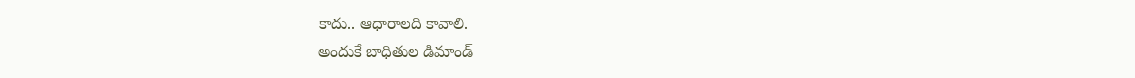కాదు.. ఆధారాలది కావాలి.
అందుకే బాధితుల డిమాండ్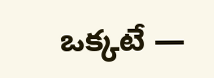ఒక్కటే —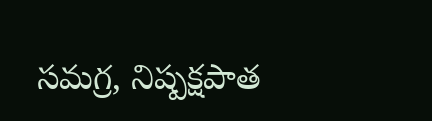సమగ్ర, నిష్పక్షపాత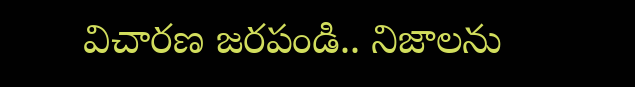విచారణ జరపండి.. నిజాలను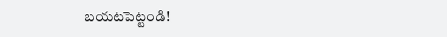బయటపెట్టండి!